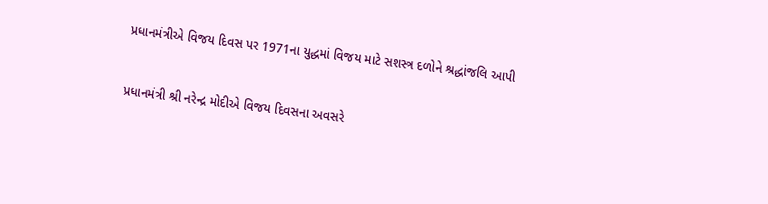પ્રધાનમંત્રીએ વિજય દિવસ પર 1971ના યુદ્ધમાં વિજય માટે સશસ્ત્ર દળોને શ્રદ્ધાંજલિ આપી


પ્રધાનમંત્રી શ્રી નરેન્દ્ર મોદીએ વિજય દિવસના અવસરે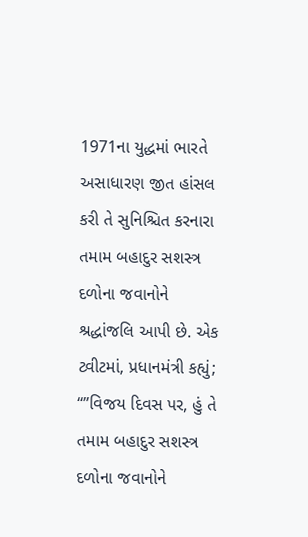1971ના યુદ્ધમાં ભારતે અસાધારણ જીત હાંસલ કરી તે સુનિશ્ચિત કરનારા તમામ બહાદુર સશસ્ત્ર દળોના જવાનોને શ્રદ્ધાંજલિ આપી છે. એક ટ્વીટમાં, પ્રધાનમંત્રી કહ્યું; “”વિજય દિવસ પર, હું તે તમામ બહાદુર સશસ્ત્ર દળોના જવાનોને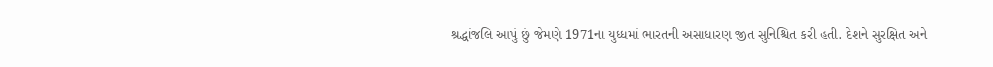શ્રદ્ધાંજલિ આપું છું જેમણે 1971ના યુધ્ધમાં ભારતની અસાધારણ જીત સુનિશ્ચિત કરી હતી. દેશને સુરક્ષિત અને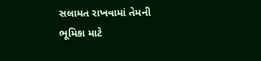સલામત રાખવામાં તેમની ભૂમિકા માટે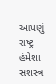આપણું રાષ્ટ્ર હંમેશા સશસ્ત્ર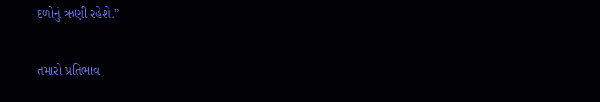દળોનું ઋણી રહેશે.”

તમારો પ્રતિભાવ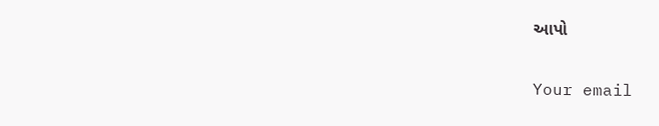આપો

Your email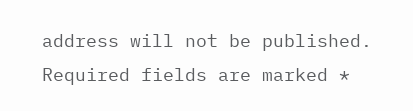address will not be published. Required fields are marked *